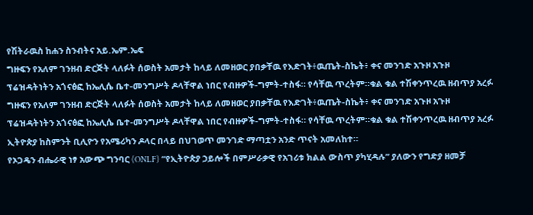የሽትራዉስ ከሐን ስንብትና አይ.ኤም.ኤፍ
ግዙፍን የአለም ገንዘብ ድርጅት ላለፉት ሰወስት አመታት ከላይ ለመዘወር ያበቃቸዉ የእድገት፥ዉጤት-ስኬት፥ ቀና መንገድ አጉዞ አጉዞ ፕሬዝዳትነትን አጎናፅፎ ከኤሊሴ ቤተ-መንግሥት ዶላቸዋል ነበር የብዙዎች-ግምት-ተስፋ። የሳቸዉ ጥረትም።ቁል ቁል ተሽቀንጥረዉ ዘብጥያ አረፉ
ግዙፍን የአለም ገንዘብ ድርጅት ላለፉት ሰወስት አመታት ከላይ ለመዘወር ያበቃቸዉ የእድገት፥ዉጤት-ስኬት፥ ቀና መንገድ አጉዞ አጉዞ ፕሬዝዳትነትን አጎናፅፎ ከኤሊሴ ቤተ-መንግሥት ዶላቸዋል ነበር የብዙዎች-ግምት-ተስፋ። የሳቸዉ ጥረትም።ቁል ቁል ተሽቀንጥረዉ ዘብጥያ አረፉ
ኢትዮጵያ ከስምንት ቢሊዮን የአሜሪካን ዶላር በላይ በህገወጥ መንገድ ማጣቷን አንድ ጥናት አመለከተ።
የኦጋዴን ብሔራዊ ነፃ አውጭ ግንባር (ONLF) “የኢትዮጵያ ኃይሎች በምሥራቃዊ የአገሪቱ ክልል ውስጥ ያካሂዳሉ” ያለውን የግድያ ዘመቻ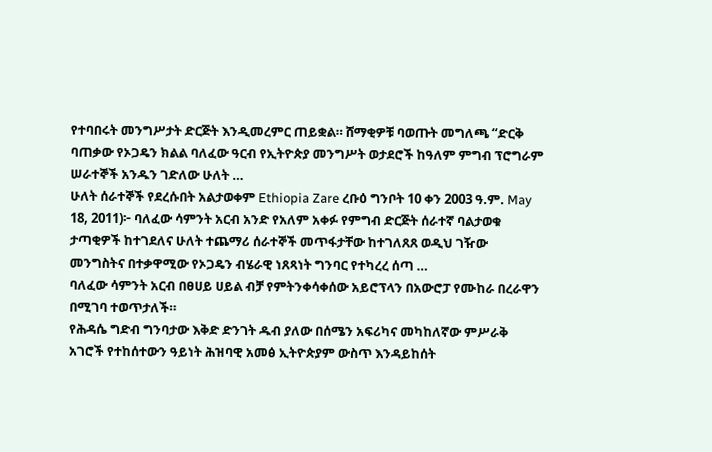የተባበሩት መንግሥታት ድርጅት እንዲመረምር ጠይቋል። ሸማቂዎቹ ባወጡት መግለጫ “ድርቅ ባጠቃው የኦጋዴን ክልል ባለፈው ዓርብ የኢትዮጵያ መንግሥት ወታደሮች ከዓለም ምግብ ፕሮግራም ሠራተኞች አንዱን ገድለው ሁለት …
ሁለት ሰራተኞች የደረሱበት አልታወቀም Ethiopia Zare ረቡዕ ግንቦት 10 ቀን 2003 ዓ.ም. May 18, 2011)፦ ባለፈው ሳምንት አርብ አንድ የአለም አቀፉ የምግብ ድርጅት ሰራተኛ ባልታወቁ ታጣቂዎች ከተገደለና ሁለት ተጨማሪ ሰራተኞች መጥፋታቸው ከተገለጸጸ ወዲህ ገዥው መንግስትና በተቃዋሚው የኦጋዴን ብሄራዊ ነጸጻነት ግንባር የተካረረ ሰጣ …
ባለፈው ሳምንት አርብ በፀሀይ ሀይል ብቻ የምትንቀሳቀሰው አይሮፕላን በአውሮፓ የሙከራ በረራዋን በሚገባ ተወጥታለች።
የሕዳሴ ግድብ ግንባታው እቅድ ድንገት ዱብ ያለው በሰሜን አፍሪካና መካከለኛው ምሥራቅ አገሮች የተከሰተውን ዓይነት ሕዝባዊ አመፅ ኢትዮጵያም ውስጥ እንዳይከሰት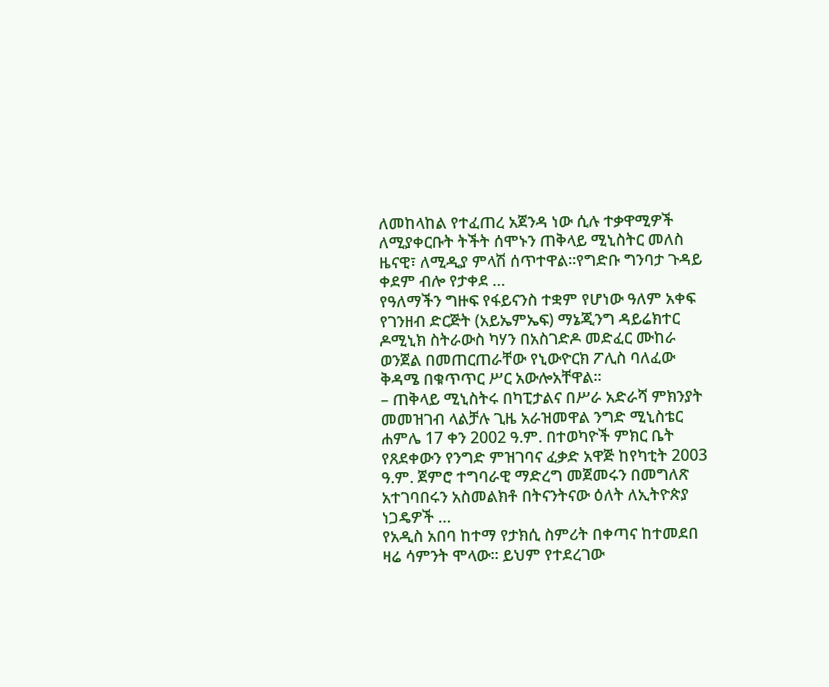ለመከላከል የተፈጠረ አጀንዳ ነው ሲሉ ተቃዋሚዎች ለሚያቀርቡት ትችት ሰሞኑን ጠቅላይ ሚኒስትር መለስ ዜናዊ፣ ለሚዲያ ምላሽ ሰጥተዋል።የግድቡ ግንባታ ጉዳይ ቀደም ብሎ የታቀደ …
የዓለማችን ግዙፍ የፋይናንስ ተቋም የሆነው ዓለም አቀፍ የገንዘብ ድርጅት (አይኤምኤፍ) ማኔጂንግ ዳይሬክተር ዶሚኒክ ስትራውስ ካሃን በአስገድዶ መድፈር ሙከራ ወንጀል በመጠርጠራቸው የኒውዮርክ ፖሊስ ባለፈው ቅዳሜ በቁጥጥር ሥር አውሎአቸዋል፡፡
– ጠቅላይ ሚኒስትሩ በካፒታልና በሥራ አድራሻ ምክንያት መመዝገብ ላልቻሉ ጊዜ አራዝመዋል ንግድ ሚኒስቴር ሐምሌ 17 ቀን 2002 ዓ.ም. በተወካዮች ምክር ቤት የጸደቀውን የንግድ ምዝገባና ፈቃድ አዋጅ ከየካቲት 2003 ዓ.ም. ጀምሮ ተግባራዊ ማድረግ መጀመሩን በመግለጽ አተገባበሩን አስመልክቶ በትናንትናው ዕለት ለኢትዮጵያ ነጋዴዎች …
የአዲስ አበባ ከተማ የታክሲ ስምሪት በቀጣና ከተመደበ ዛሬ ሳምንት ሞላው፡፡ ይህም የተደረገው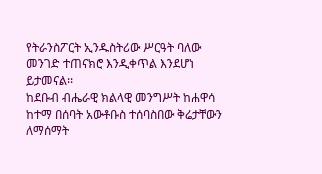የትራንስፖርት ኢንዱስትሪው ሥርዓት ባለው መንገድ ተጠናክሮ እንዲቀጥል እንደሆነ ይታመናል፡፡
ከደቡብ ብሔራዊ ክልላዊ መንግሥት ከሐዋሳ ከተማ በሰባት አውቶቡስ ተሰባስበው ቅሬታቸውን ለማሰማት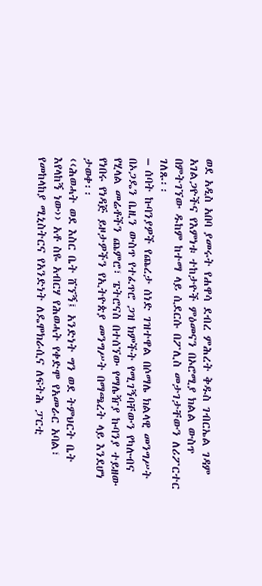ወደ አዲስ አበባ ያመሩት የሐዋሳ ደብረ ምሕረት ቅዱስ ገብርኤል ገዳም አገልጋዮችና የእምነቱ ተከታዮች ምዕመናን በኦሮሚያ ክልል ውስጥ በምትገኘው ዱከም ከተማ ላይ ሲደርሱ በፖሊስ መታገታቸውን ለሪፖርተር ገለጹ፡፡
– ሰባት ኩባንያዎች የጨረታ ሰነድ ገዝተዋል በሶማሌ ክልላዊ መንግሥት በኦጋዴን ቤዚን ውስጥ የተፈጥሮ ጋዝ ክምችት የሚገኝባቸውን የካሉብና የሂላል መሬቶችን ጨምሮ፣ ፔትሮናስ በተሰኘው የማሌዥያ ኩባንያ ተይዘው የነበሩ የነዳጅ ይዞታዎችን የኢትዮጵያ መንግሥት በማጫረት ላይ እንደሆነ ታወቀ፡፡
‹‹ሕወሓት ወደ እስር ቤት ሸኘኝ፤ አንድነት ግን ወደ ትምህርት ቤት እየላከኝ ነው›› አቶ ስዬ አብርሃ የሕወሓት የቀድሞ የአመራር አባል፣ የመከላከያ ሚኒስትርና የአንድነት ለዴሞክራሲና ለፍትሕ ፓርቲ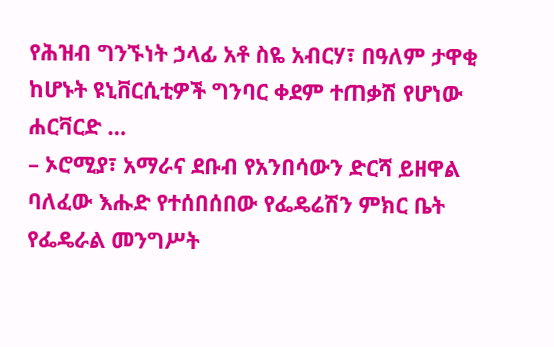የሕዝብ ግንኙነት ኃላፊ አቶ ስዬ አብርሃ፣ በዓለም ታዋቂ ከሆኑት ዩኒቨርሲቲዎች ግንባር ቀደም ተጠቃሽ የሆነው ሐርቫርድ …
– ኦሮሚያ፣ አማራና ደቡብ የአንበሳውን ድርሻ ይዘዋል ባለፈው እሑድ የተሰበሰበው የፌዴሬሽን ምክር ቤት የፌዴራል መንግሥት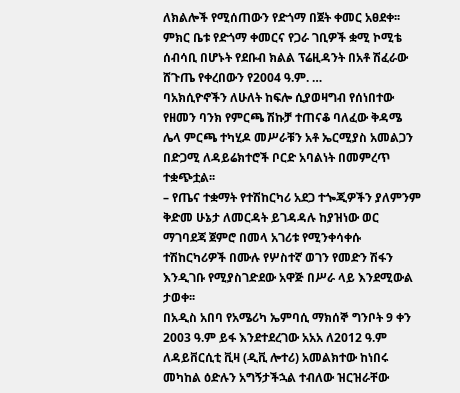ለክልሎች የሚሰጠውን የድጎማ በጀት ቀመር አፀደቀ፡፡ ምክር ቤቱ የድጎማ ቀመርና የጋራ ገቢዎች ቋሚ ኮሚቴ ሰብሳቢ በሆኑት የደቡብ ክልል ፕሬዚዳንት በአቶ ሽፈራው ሸጉጤ የቀረበውን የ2004 ዓ.ም. …
ባአክሲዮኖችን ለሁለት ከፍሎ ሲያወዛግብ የሰነበተው የዘመን ባንክ የምርጫ ሽኩቻ ተጠናቆ ባለፈው ቅዳሜ ሌላ ምርጫ ተካሂዶ መሥራቹን አቶ ኤርሚያስ አመልጋን በድጋሚ ለዳይሬክተሮች ቦርድ አባልነት በመምረጥ ተቋጭቷል፡፡
– የጤና ተቋማት የተሽከርካሪ አደጋ ተጐጂዎችን ያለምንም ቅድመ ሁኔታ ለመርዳት ይገዳዳሉ ከያዝነው ወር ማገባደጃ ጀምሮ በመላ አገሪቱ የሚንቀሳቀሱ ተሽከርካሪዎች በሙሉ የሦስተኛ ወገን የመድን ሽፋን እንዲገቡ የሚያስገድደው አዋጅ በሥራ ላይ እንደሚውል ታወቀ፡፡
በአዲስ አበባ የአሜሪካ ኤምባሲ ማክሰኞ ግንቦት 9 ቀን 2003 ዓ.ም ይፋ እንደተደረገው አአአ ለ2012 ዓ.ም ለዳይቨርሲቲ ቪዛ (ዲቪ ሎተሪ) አመልክተው ከነበሩ መካከል ዕድሉን አግኝታችኋል ተብለው ዝርዝራቸው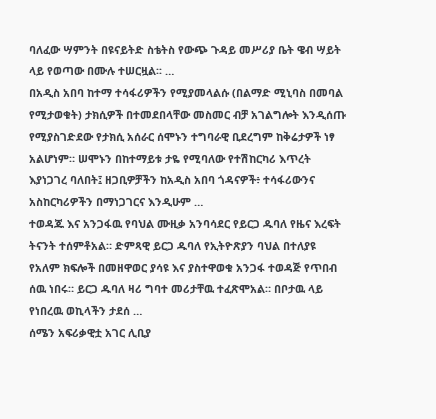ባለፈው ሣምንት በዩናይትድ ስቴትስ የውጭ ጉዳይ መሥሪያ ቤት ዌብ ሣይት ላይ የወጣው በሙሉ ተሠርዟል፡፡ …
በአዲስ አበባ ከተማ ተሳፋሪዎችን የሚያመላልሱ (በልማድ ሚኒባስ በመባል የሚታወቁት) ታክሲዎች በተመደበላቸው መስመር ብቻ አገልግሎት እንዲሰጡ የሚያስገድደው የታክሲ አሰራር ሰሞኑን ተግባራዊ ቢደረግም ከቅሬታዎች ነፃ አልሆነም። ሠሞኑን በከተማይቱ ታዬ የሚባለው የተሽከርካሪ እጥረት እያነጋገረ ባለበት፤ ዘጋቢዎቻችን ከአዲስ አበባ ጎዳናዎች፥ ተሳፋሪውንና አስከርካሪዎችን በማነጋገርና እንዲሁም …
ተወዳጁ እና አንጋፋዉ የባህል ሙዚቃ አንባሳደር የይርጋ ዱባለ የዜና እረፍት ትናንት ተሰምቶአል። ድምጻዊ ይርጋ ዱባለ የኢትዮጽያን ባህል በተለያዩ የአለም ክፍሎች በመዘዋወር ያሳዩ እና ያስተዋወቁ አንጋፋ ተወዳጅ የጥበብ ሰዉ ነበሩ። ይርጋ ዱባለ ዛሪ ግባተ መሪታቸዉ ተፈጽሞአል። በቦታዉ ላይ የነበረዉ ወኪላችን ታደሰ …
ሰሜን አፍሪቃዊቷ አገር ሊቢያ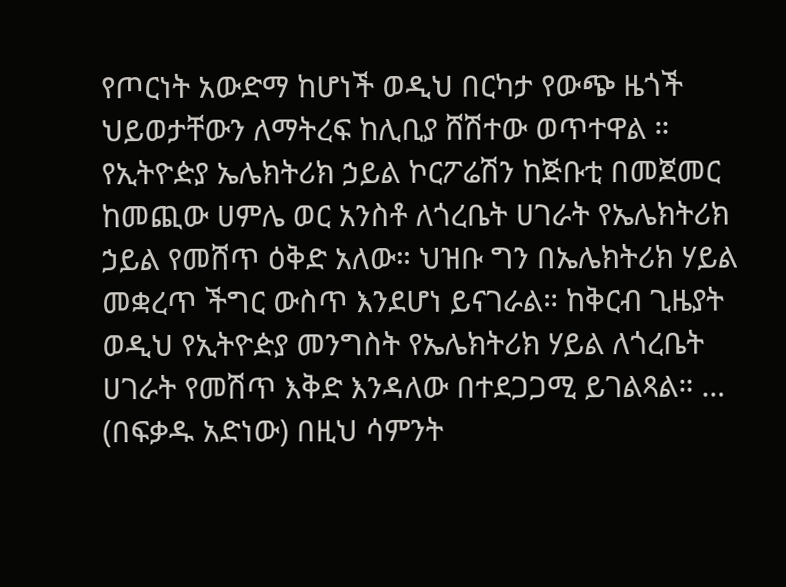የጦርነት አውድማ ከሆነች ወዲህ በርካታ የውጭ ዜጎች ህይወታቸውን ለማትረፍ ከሊቢያ ሸሽተው ወጥተዋል ።
የኢትዮዽያ ኤሌክትሪክ ኃይል ኮርፖሬሽን ከጅቡቲ በመጀመር ከመጪው ሀምሌ ወር አንስቶ ለጎረቤት ሀገራት የኤሌክትሪክ ኃይል የመሸጥ ዕቅድ አለው። ህዝቡ ግን በኤሌክትሪክ ሃይል መቋረጥ ችግር ውስጥ እንደሆነ ይናገራል። ከቅርብ ጊዜያት ወዲህ የኢትዮዽያ መንግስት የኤሌክትሪክ ሃይል ለጎረቤት ሀገራት የመሽጥ እቅድ እንዳለው በተደጋጋሚ ይገልጻል። …
(በፍቃዱ አድነው) በዚህ ሳምንት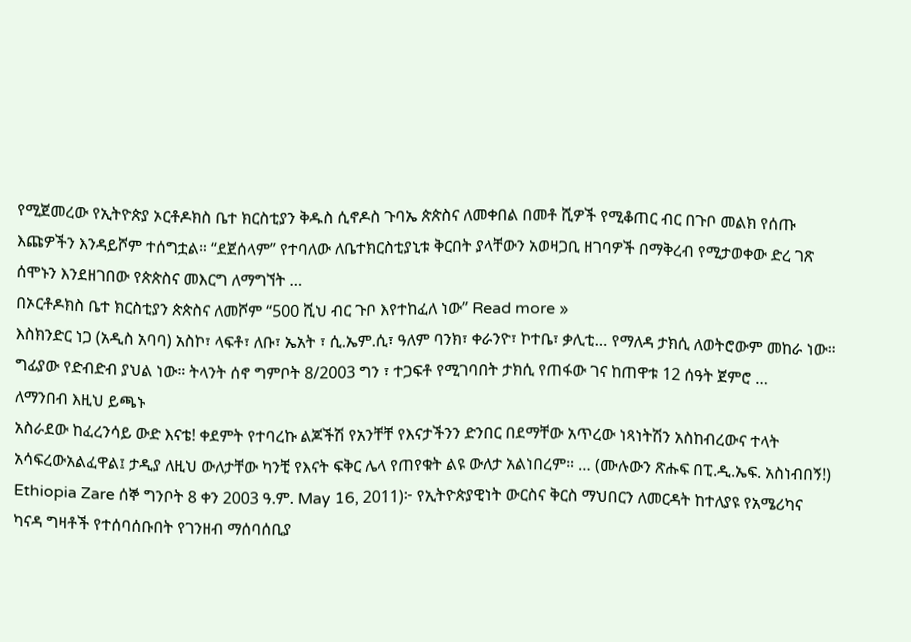የሚጀመረው የኢትዮጵያ ኦርቶዶክስ ቤተ ክርስቲያን ቅዱስ ሲኖዶስ ጉባኤ ጵጵስና ለመቀበል በመቶ ሺዎች የሚቆጠር ብር በጉቦ መልክ የሰጡ እጩዎችን እንዳይሾም ተሰግቷል። “ደጀሰላም” የተባለው ለቤተክርስቲያኒቱ ቅርበት ያላቸውን አወዛጋቢ ዘገባዎች በማቅረብ የሚታወቀው ድረ ገጽ ሰሞኑን እንደዘገበው የጵጵስና መእርግ ለማግኘት …
በኦርቶዶክስ ቤተ ክርስቲያን ጵጵስና ለመሾም “500 ሺህ ብር ጉቦ እየተከፈለ ነው” Read more »
እስክንድር ነጋ (አዲስ አባባ) አስኮ፣ ላፍቶ፣ ለቡ፣ ኤአት ፣ ሲ.ኤም.ሲ፣ ዓለም ባንክ፣ ቀራንዮ፣ ኮተቤ፣ ቃሊቲ… የማለዳ ታክሲ ለወትሮውም መከራ ነው። ግፊያው የድብድብ ያህል ነው። ትላንት ሰኖ ግምቦት 8/2003 ግን ፣ ተጋፍቶ የሚገባበት ታክሲ የጠፋው ገና ከጠዋቱ 12 ሰዓት ጀምሮ …
ለማንበብ እዚህ ይጫኑ
አስራደው ከፈረንሳይ ውድ እናቴ! ቀደምት የተባረኩ ልጆችሽ የአንቸቸ የእናታችንን ድንበር በደማቸው አጥረው ነጻነትሽን አስከብረውና ተላት አሳፍረውአልፈዋል፤ ታዲያ ለዚህ ውለታቸው ካንቺ የእናት ፍቅር ሌላ የጠየቁት ልዩ ውለታ አልነበረም። … (ሙሉውን ጽሑፍ በፒ.ዲ.ኤፍ. አስነብበኝ!)
Ethiopia Zare ሰኞ ግንቦት 8 ቀን 2003 ዓ.ም. May 16, 2011)፦ የኢትዮጵያዊነት ውርስና ቅርስ ማህበርን ለመርዳት ከተለያዩ የአሜሪካና ካናዳ ግዛቶች የተሰባሰቡበት የገንዘብ ማሰባሰቢያ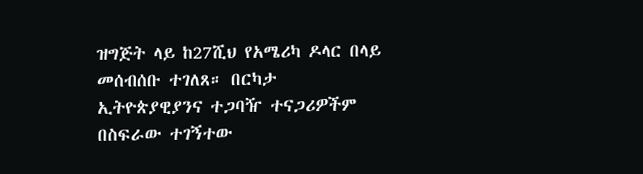ዝግጅት ላይ ከ27ሺህ የአሜሪካ ዶላር በላይ መሰብሰቡ ተገለጸ። በርካታ ኢትዮጵያዊያንና ተጋባዥ ተናጋሪዎችም በስፍራው ተገኝተው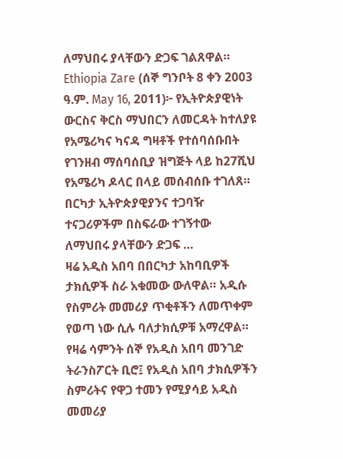ለማህበሩ ያላቸውን ድጋፍ ገልጸዋል።
Ethiopia Zare (ሰኞ ግንቦት 8 ቀን 2003 ዓ.ም. May 16, 2011)፦ የኢትዮጵያዊነት ውርስና ቅርስ ማህበርን ለመርዳት ከተለያዩ የአሜሪካና ካናዳ ግዛቶች የተሰባሰቡበት የገንዘብ ማሰባሰቢያ ዝግጅት ላይ ከ27ሺህ የአሜሪካ ዶላር በላይ መሰብሰቡ ተገለጸ። በርካታ ኢትዮጵያዊያንና ተጋባዥ ተናጋሪዎችም በስፍራው ተገኝተው ለማህበሩ ያላቸውን ድጋፍ …
ዛሬ አዲስ አበባ በበርካታ አከባቢዎች ታክሲዎች ስራ አቁመው ውለዋል። አዲሱ የስምሪት መመሪያ ጥቂቶችን ለመጥቀም የወጣ ነው ሲሉ ባለታክሲዎቹ አማረዋል። የዛሬ ሳምንት ሰኞ የአዲስ አበባ መንገድ ትራንስፖርት ቢሮ፤ የአዲስ አበባ ታክሲዎችን ስምሪትና የዋጋ ተመን የሚያሳይ አዲስ መመሪያ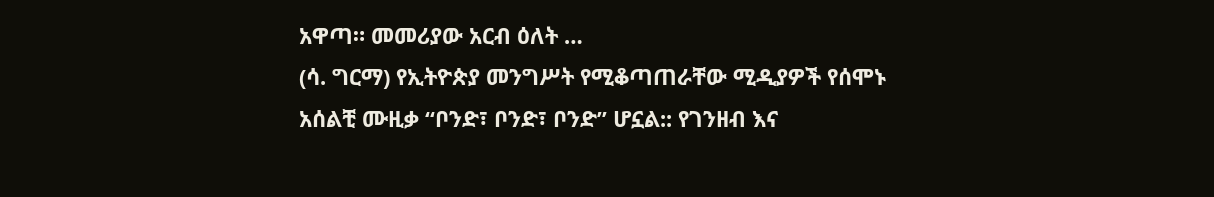አዋጣ። መመሪያው አርብ ዕለት …
(ሳ. ግርማ) የኢትዮጵያ መንግሥት የሚቆጣጠራቸው ሚዲያዎች የሰሞኑ አሰልቺ ሙዚቃ “ቦንድ፣ ቦንድ፣ ቦንድ” ሆኗል:: የገንዘብ እና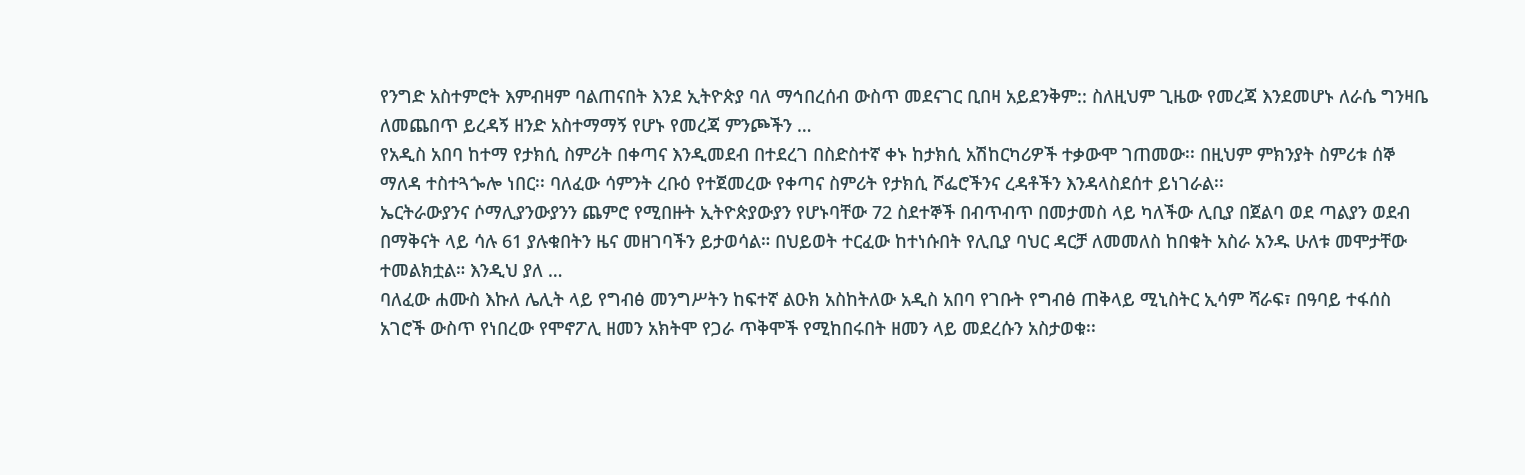የንግድ አስተምሮት እምብዛም ባልጠናበት እንደ ኢትዮጵያ ባለ ማኅበረሰብ ውስጥ መደናገር ቢበዛ አይደንቅም:: ስለዚህም ጊዜው የመረጃ እንደመሆኑ ለራሴ ግንዛቤ ለመጨበጥ ይረዳኝ ዘንድ አስተማማኝ የሆኑ የመረጃ ምንጮችን …
የአዲስ አበባ ከተማ የታክሲ ስምሪት በቀጣና እንዲመደብ በተደረገ በስድስተኛ ቀኑ ከታክሲ አሽከርካሪዎች ተቃውሞ ገጠመው፡፡ በዚህም ምክንያት ስምሪቱ ሰኞ ማለዳ ተስተጓጐሎ ነበር፡፡ ባለፈው ሳምንት ረቡዕ የተጀመረው የቀጣና ስምሪት የታክሲ ሾፌሮችንና ረዳቶችን እንዳላስደሰተ ይነገራል፡፡
ኤርትራውያንና ሶማሊያንውያንን ጨምሮ የሚበዙት ኢትዮጵያውያን የሆኑባቸው 72 ስደተኞች በብጥብጥ በመታመስ ላይ ካለችው ሊቢያ በጀልባ ወደ ጣልያን ወደብ በማቅናት ላይ ሳሉ 61 ያሉቁበትን ዜና መዘገባችን ይታወሳል። በህይወት ተርፈው ከተነሱበት የሊቢያ ባህር ዳርቻ ለመመለስ ከበቁት አስራ አንዱ ሁለቱ መሞታቸው ተመልክቷል። እንዲህ ያለ …
ባለፈው ሐሙስ እኩለ ሌሊት ላይ የግብፅ መንግሥትን ከፍተኛ ልዑክ አስከትለው አዲስ አበባ የገቡት የግብፅ ጠቅላይ ሚኒስትር ኢሳም ሻራፍ፣ በዓባይ ተፋሰስ አገሮች ውስጥ የነበረው የሞኖፖሊ ዘመን አክትሞ የጋራ ጥቅሞች የሚከበሩበት ዘመን ላይ መደረሱን አስታወቁ፡፡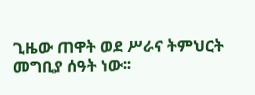ጊዜው ጠዋት ወደ ሥራና ትምህርት መግቢያ ሰዓት ነው፡፡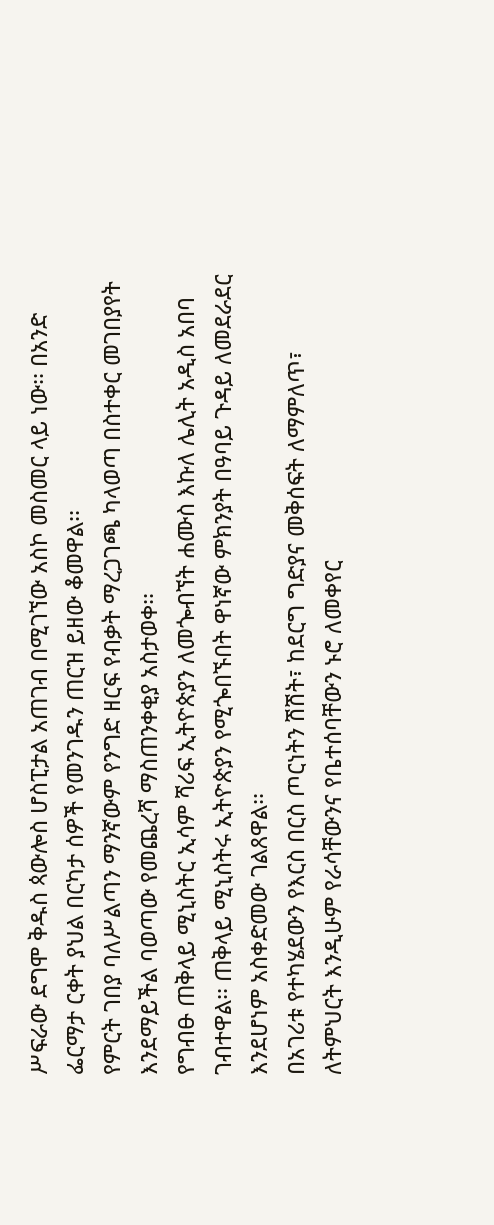ሥፍራው ደግሞ ቅዱስ ጳውሎስ ሆስፒታል አጠገብ በሚገኘው አስኮ መስመር ላይ ነው፡፡ በአንድ ፌርማታ ርቀት ያህል በርካታ ሰዎች የመንገዱን ጠርዝ ይዘው ቆመዋል፡፡
የምርት ገበያ ባለሥልጣን ማንኛውም የንግድ ዘርፍ የብቃት ማረጋገጫ ካላወጣ በስተቀር መገበያየት እንደማይችል ባወጣው የመጨረሻ ማስጠንቀቂያ አስታወቀ፡፡
የግብፁ ጠቅላይ ሚኒስትር ኢሳም ሻሪፍ ኢትዮጵያን ለመጐብኘት ሐሙስ እኩለ ሌሊት አዲስ አበባ ገብተዋል፡፡ ጠቅላይ ሚኒስትሩ ኢትዮጵያን የሚጐበኙበት ዋነኛው ምክንያት በዓባይ ጉዳይ ለመደራደር እንደሆነም አስቀድመው ገልጸዋል፡፡
በአገሪቱ የተካሄደውን የእርስ በርስ ጦርነትን ሽሽት፣ ከደርግ ግድያና መቅሰፍት ለማምለጥ፣ ለትምህርት እንዲሁም የራሳቸውንና የቤተሰባቸውን ኑሮ ለመቀየር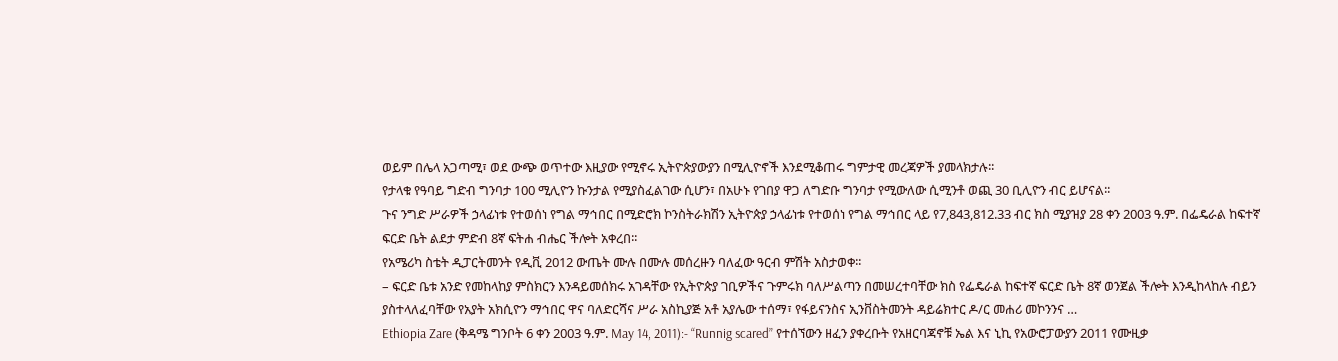ወይም በሌላ አጋጣሚ፣ ወደ ውጭ ወጥተው እዚያው የሚኖሩ ኢትዮጵያውያን በሚሊዮኖች እንደሚቆጠሩ ግምታዊ መረጃዎች ያመላክታሉ፡፡
የታላቁ የዓባይ ግድብ ግንባታ 100 ሚሊዮን ኩንታል የሚያስፈልገው ሲሆን፣ በአሁኑ የገበያ ዋጋ ለግድቡ ግንባታ የሚውለው ሲሚንቶ ወጪ 30 ቢሊዮን ብር ይሆናል፡፡
ጉና ንግድ ሥራዎች ኃላፊነቱ የተወሰነ የግል ማኅበር በሚድሮክ ኮንስትራክሽን ኢትዮጵያ ኃላፊነቱ የተወሰነ የግል ማኅበር ላይ የ7,843,812.33 ብር ክስ ሚያዝያ 28 ቀን 2003 ዓ.ም. በፌዴራል ከፍተኛ ፍርድ ቤት ልደታ ምድብ 8ኛ ፍትሐ ብሔር ችሎት አቀረበ፡፡
የአሜሪካ ስቴት ዲፓርትመንት የዲቪ 2012 ውጤት ሙሉ በሙሉ መሰረዙን ባለፈው ዓርብ ምሽት አስታወቀ፡፡
– ፍርድ ቤቱ አንድ የመከላከያ ምስክርን እንዳይመሰክሩ አገዳቸው የኢትዮጵያ ገቢዎችና ጉምሩክ ባለሥልጣን በመሠረተባቸው ክስ የፌዴራል ከፍተኛ ፍርድ ቤት 8ኛ ወንጀል ችሎት እንዲከላከሉ ብይን ያስተላለፈባቸው የአያት አክሲዮን ማኅበር ዋና ባለድርሻና ሥራ አስኪያጅ አቶ አያሌው ተሰማ፣ የፋይናንስና ኢንቨስትመንት ዳይሬክተር ዶ/ር መሐሪ መኮንንና …
Ethiopia Zare (ቅዳሜ ግንቦት 6 ቀን 2003 ዓ.ም. May 14, 2011):- “Runnig scared” የተሰኘውን ዘፈን ያቀረቡት የአዘርባጃኖቹ ኤል እና ኒኪ የአውሮፓውያን 2011 የሙዚቃ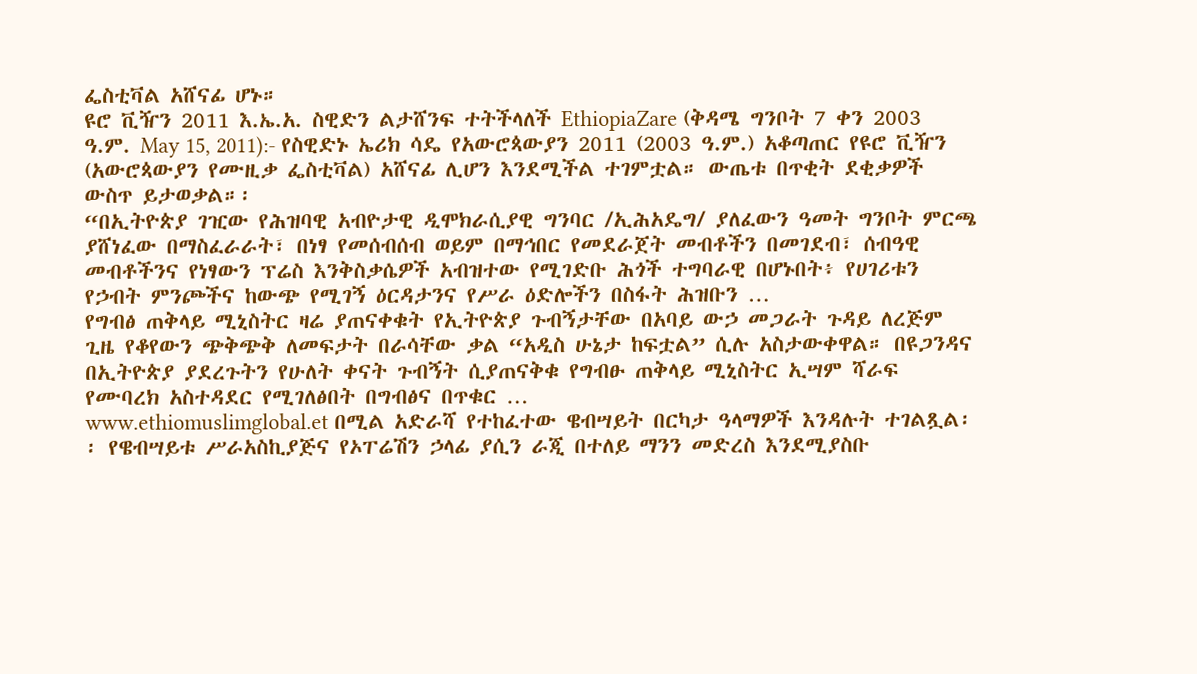ፌስቲቫል አሸናፊ ሆኑ።
ዩሮ ቪዥን 2011 እ.ኤ.አ. ስዊድን ልታሸንፍ ተትችላለች EthiopiaZare (ቅዳሜ ግንቦት 7 ቀን 2003 ዓ.ም. May 15, 2011):- የስዊድኑ ኤሪክ ሳዴ የአውሮጳውያን 2011 (2003 ዓ.ም.) አቆጣጠር የዩሮ ቪዥን (አውሮጳውያን የሙዚቃ ፌስቲቫል) አሸናፊ ሊሆን እንደሚችል ተገምቷል። ውጤቱ በጥቂት ደቂቃዎች ውስጥ ይታወቃል።፡
“በኢትዮጵያ ገዢው የሕዝባዊ አብዮታዊ ዲሞክራሲያዊ ግንባር /ኢሕአዴግ/ ያለፈውን ዓመት ግንቦት ምርጫ ያሸነፈው በማስፈራራት፣ በነፃ የመሰብሰብ ወይም በማኅበር የመደራጀት መብቶችን በመገደብ፣ ሰብዓዊ መብቶችንና የነፃውን ፕሬስ እንቅስቃሴዎች አብዝተው የሚገድቡ ሕጎች ተግባራዊ በሆኑበት፥ የሀገሪቱን የኃብት ምንጮችና ከውጭ የሚገኝ ዕርዳታንና የሥራ ዕድሎችን በስፋት ሕዝቡን …
የግብፅ ጠቅላይ ሚኒስትር ዛሬ ያጠናቀቁት የኢትዮጵያ ጉብኝታቸው በአባይ ውኃ መጋራት ጉዳይ ለረጅም ጊዜ የቆየውን ጭቅጭቅ ለመፍታት በራሳቸው ቃል “አዲስ ሁኔታ ከፍቷል” ሲሉ አስታውቀዋል። በዩጋንዳና በኢትዮጵያ ያደረጉትን የሁለት ቀናት ጉብኝት ሲያጠናቅቁ የግብፁ ጠቅላይ ሚኒስትር ኢሣም ሻራፍ የሙባረክ አስተዳደር የሚገለፅበት በግብፅና በጥቁር …
www.ethiomuslimglobal.et በሚል አድራሻ የተከፈተው ዌብሣይት በርካታ ዓላማዎች እንዳሉት ተገልጿል፡፡ የዌብሣይቱ ሥራአስኪያጅና የኦፐሬሽን ኃላፊ ያሲን ራጂ በተለይ ማንን መድረስ እንደሚያስቡ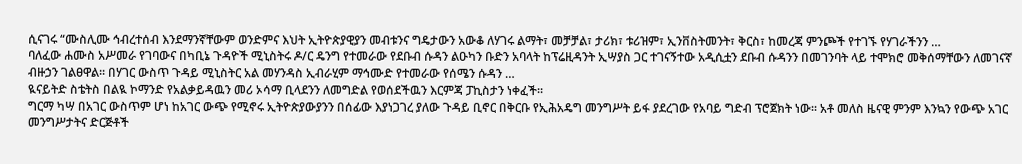ሲናገሩ “ሙስሊሙ ኅብረተሰብ እንደማንኛቸውም ወንድምና እህት ኢትዮጵያዊያን መብቱንና ግዴታውን አውቆ ለሃገሩ ልማት፣ መቻቻል፣ ታሪክ፣ ቱሪዝም፣ ኢንቨስትመንት፣ ቅርስ፣ ከመረጃ ምንጮች የተገኙ የሃገራችንን …
ባለፈው ሐሙስ አሥመራ የገባውና በካቢኔ ጉዳዮች ሚኒስትሩ ዶ/ር ዴንግ የተመራው የደቡብ ሱዳን ልዑካን ቡድን አባላት ከፕሬዚዳንት ኢሣያስ ጋር ተገናኝተው አዲሲቷን ደቡብ ሱዳንን በመገንባት ላይ ተሞክሮ መቅሰማቸውን ለመገናኛ ብዙኃን ገልፀዋል፡፡ በሃገር ውስጥ ጉዳይ ሚኒስትር አል መሃንዳስ ኢብራሂም ማኅሙድ የተመራው የሰሜን ሱዳን …
ዪናይትድ ስቴትስ በልዪ ኮማንድ የአልቃይዳዉን መሪ ኦሳማ ቢላደንን ለመግድል የወሰደችዉን እርምጃ ፓኪስታን ነቀፈች።
ግርማ ካሣ በአገር ውስጥም ሆነ ከአገር ውጭ የሚኖሩ ኢትዮጵያውያንን በሰፊው እያነጋገረ ያለው ጉዳይ ቢኖር በቅርቡ የኢሕአዴግ መንግሥት ይፋ ያደረገው የአባይ ግድብ ፕሮጀክት ነው። አቶ መለስ ዜናዊ ምንም እንኳን የውጭ አገር መንግሥታትና ድርጅቶች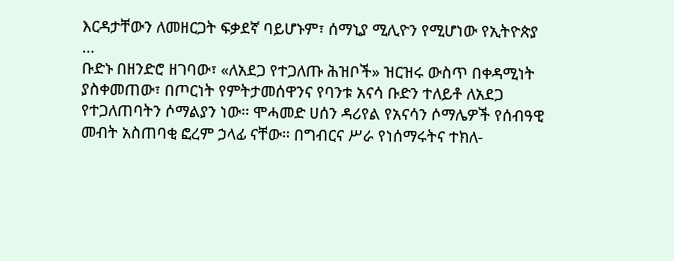እርዳታቸውን ለመዘርጋት ፍቃደኛ ባይሆኑም፣ ሰማኒያ ሚሊዮን የሚሆነው የኢትዮጵያ …
ቡድኑ በዘንድሮ ዘገባው፣ «ለአደጋ የተጋለጡ ሕዝቦች» ዝርዝሩ ውስጥ በቀዳሚነት ያስቀመጠው፣ በጦርነት የምትታመሰዋንና የባንቱ አናሳ ቡድን ተለይቶ ለአደጋ የተጋለጠባትን ሶማልያን ነው። ሞሓመድ ሀሰን ዳሪየል የአናሳን ሶማሌዎች የሰብዓዊ መብት አስጠባቂ ፎረም ኃላፊ ናቸው። በግብርና ሥራ የነሰማሩትና ተክለ-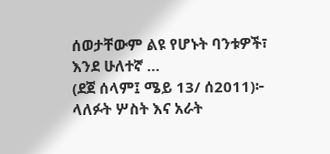ሰወታቸውም ልዩ የሆኑት ባንቱዎች፣ እንደ ሁለተኛ …
(ደጀ ሰላም፤ ሜይ 13/ ሰ2011)፦ ላለፉት ሦስት እና አራት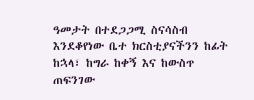ዓመታት በተደጋጋሚ ስናሳስብ እንደቆየነው ቤተ ክርስቲያናችንን ከፊት ከኋላ፣ ከግራ ከቀኝ እና ከውስጥ ጠፍንገው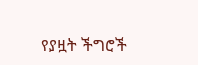የያዟት ችግሮች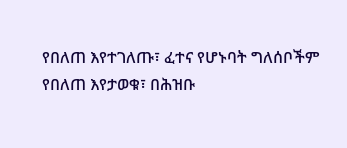የበለጠ እየተገለጡ፣ ፈተና የሆኑባት ግለሰቦችም የበለጠ እየታወቁ፣ በሕዝቡ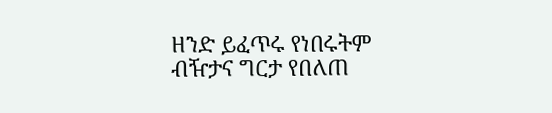ዘንድ ይፈጥሩ የነበሩትም ብዥታና ግርታ የበለጠ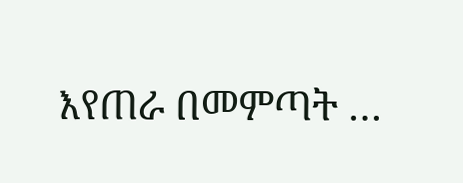እየጠራ በመምጣት …